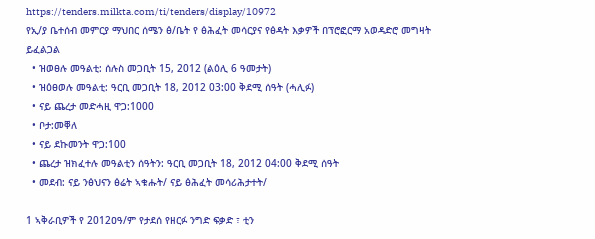https://tenders.milkta.com/ti/tenders/display/10972
የኢ/ያ ቤተሰብ መምርያ ማህበር ሰሜን ፅ/ቤት የ ፅሕፈት መሳርያና የፅዳት እቃዎች በፕሮፎርማ አወዳድሮ መግዛት ይፈልጋል
  • ዝወፀሉ መዓልቲ: ሰሉስ መጋቢት 15, 2012 (ልዕሊ 6 ዓመታት)
  • ዝዕፀወሉ መዓልቲ: ዓርቢ መጋቢት 18, 2012 03:00 ቅደሚ ሰዓት (ሓሊፉ)
  • ናይ ጨረታ መድሓዚ ዋጋ:1000
  • ቦታ:መቐለ
  • ናይ ደኩመንት ዋጋ:100
  • ጨረታ ዝክፈተሉ መዓልቲን ሰዓትን: ዓርቢ መጋቢት 18, 2012 04:00 ቅደሚ ሰዓት
  • መደብ: ናይ ንፅህናን ፅሬት ኣቁሑት/ ናይ ፅሕፈት መሳሪሕታተት/

1 ኣቅራቢዎች የ 2012ዐዓ/ም የታደሰ የዘርፉ ንግድ ፍቃድ ፣ ቲን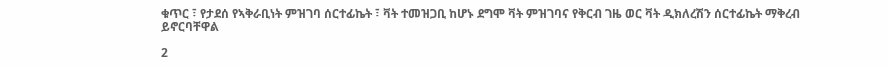ቁጥር ፣ የታደሰ የኣቅራቢነት ምዝገባ ሰርተፊኬት ፣ ቫት ተመዝጋቢ ከሆኑ ደግሞ ቫት ምዝገባና የቅርብ ገዜ ወር ቫት ዲክለረሽን ሰርተፊኬት ማቅረብ ይኖርባቸዋል

2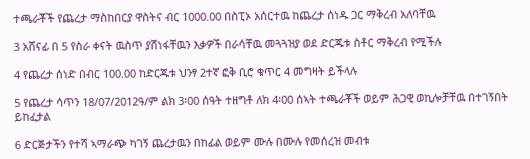ተጫራቾች የጨረታ ማስከበርያ ዋስትና ብር 1000.00 በስፒኦ አሰርተዉ ከጨረታ ሰነዱ ጋር ማቅረብ አለባቸዉ

3 አሸናፊ በ 5 የስራ ቀናት ዉስጥ ያሸነፋቸዉን እቃዎች በራሳቸዉ መጓጓዝያ ወደ ድርጁቱ ስቶር ማቅረብ የሚችሉ

4 የጨረታ ሰነድ በብር 100.00 ከድርጁቱ ህንፃ 2ተኛ ፎቅ ቢሮ ቁጥር 4 መግዛት ይችላሉ

5 የጨረታ ሳጥን 18/07/2012ዓ/ም ልክ 3፡00 ሰዓት ተዘግቶ ለክ 4፡00 ሰኣት ተጫራቾች ወይም ሕጋዊ ወኪሎቻቸዉ በተገኝበት ይከፈታል

6 ድርጅታችን የተሻ ኣማራጭ ካገኝ ጨረታዉን በከፊል ወይም ሙሉ በሙሉ የመሰረዝ መብቱ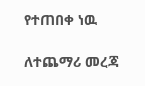የተጠበቀ ነዉ

ለተጨማሪ መረጃ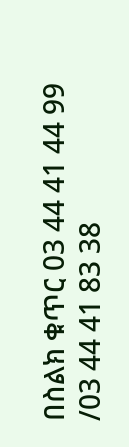በስልክ ቁጥር 03 44 41 44 99 /03 44 41 83 38